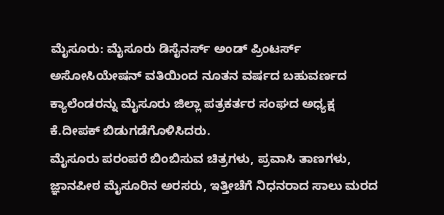ಮೈಸೂರು: ಮೈಸೂರು ಡಿಸೈನರ್ಸ್ ಅಂಡ್ ಪ್ರಿಂಟರ್ಸ್ ಅಸೋಸಿಯೇಷನ್ ವತಿಯಿಂದ ನೂತನ ವರ್ಷದ ಬಹುವರ್ಣದ ಕ್ಯಾಲೆಂಡರನ್ನು ಮೈಸೂರು ಜಿಲ್ಲಾ ಪತ್ರಕರ್ತರ ಸಂಘದ ಅಧ್ಯಕ್ಷ ಕೆ.ದೀಪಕ್ ಬಿಡುಗಡೆಗೊಳಿಸಿದರು.
ಮೈಸೂರು ಪರಂಪರೆ ಬಿಂಬಿಸುವ ಚಿತ್ರಗಳು, ಪ್ರವಾಸಿ ತಾಣಗಳು, ಜ್ಞಾನಪೀಠ ಮೈಸೂರಿನ ಅರಸರು, ಇತ್ತೀಚೆಗೆ ನಿಧನರಾದ ಸಾಲು ಮರದ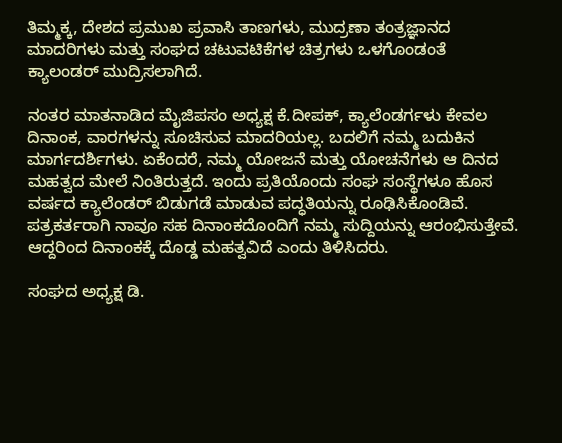ತಿಮ್ಮಕ್ಕ, ದೇಶದ ಪ್ರಮುಖ ಪ್ರವಾಸಿ ತಾಣಗಳು, ಮುದ್ರಣಾ ತಂತ್ರಜ್ಞಾನದ ಮಾದರಿಗಳು ಮತ್ತು ಸಂಘದ ಚಟುವಟಿಕೆಗಳ ಚಿತ್ರಗಳು ಒಳಗೊಂಡಂತೆ ಕ್ಯಾಲಂಡರ್ ಮುದ್ರಿಸಲಾಗಿದೆ.

ನಂತರ ಮಾತನಾಡಿದ ಮೈಜಿಪಸಂ ಅಧ್ಯಕ್ಷ ಕೆ.ದೀಪಕ್, ಕ್ಯಾಲೆಂಡರ್ಗಳು ಕೇವಲ ದಿನಾಂಕ, ವಾರಗಳನ್ನು ಸೂಚಿಸುವ ಮಾದರಿಯಲ್ಲ. ಬದಲಿಗೆ ನಮ್ಮ ಬದುಕಿನ ಮಾರ್ಗದರ್ಶಿಗಳು. ಏಕೆಂದರೆ, ನಮ್ಮ ಯೋಜನೆ ಮತ್ತು ಯೋಚನೆಗಳು ಆ ದಿನದ ಮಹತ್ವದ ಮೇಲೆ ನಿಂತಿರುತ್ತದೆ. ಇಂದು ಪ್ರತಿಯೊಂದು ಸಂಘ ಸಂಸ್ಥೆಗಳೂ ಹೊಸ ವರ್ಷದ ಕ್ಯಾಲೆಂಡರ್ ಬಿಡುಗಡೆ ಮಾಡುವ ಪದ್ಧತಿಯನ್ನು ರೂಢಿಸಿಕೊಂಡಿವೆ. ಪತ್ರಕರ್ತರಾಗಿ ನಾವೂ ಸಹ ದಿನಾಂಕದೊಂದಿಗೆ ನಮ್ಮ ಸುದ್ದಿಯನ್ನು ಆರಂಭಿಸುತ್ತೇವೆ. ಆದ್ದರಿಂದ ದಿನಾಂಕಕ್ಕೆ ದೊಡ್ಡ ಮಹತ್ವವಿದೆ ಎಂದು ತಿಳಿಸಿದರು.

ಸಂಘದ ಅಧ್ಯಕ್ಷ ಡಿ.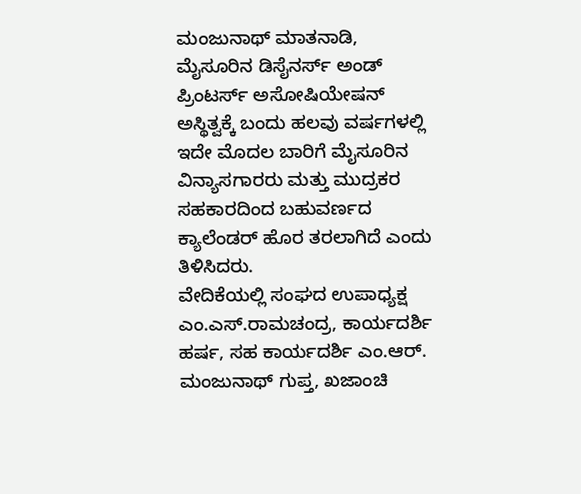ಮಂಜುನಾಥ್ ಮಾತನಾಡಿ, ಮೈಸೂರಿನ ಡಿಸೈನರ್ಸ್ ಅಂಡ್ ಪ್ರಿಂಟರ್ಸ್ ಅಸೋಷಿಯೇಷನ್ ಅಸ್ಥಿತ್ವಕ್ಕೆ ಬಂದು ಹಲವು ವರ್ಷಗಳಲ್ಲಿ ಇದೇ ಮೊದಲ ಬಾರಿಗೆ ಮೈಸೂರಿನ ವಿನ್ಯಾಸಗಾರರು ಮತ್ತು ಮುದ್ರಕರ ಸಹಕಾರದಿಂದ ಬಹುವರ್ಣದ ಕ್ಯಾಲೆಂಡರ್ ಹೊರ ತರಲಾಗಿದೆ ಎಂದು ತಿಳಿಸಿದರು.
ವೇದಿಕೆಯಲ್ಲಿ ಸಂಘದ ಉಪಾಧ್ಯಕ್ಷ ಎಂ.ಎಸ್.ರಾಮಚಂದ್ರ, ಕಾರ್ಯದರ್ಶಿ ಹರ್ಷ, ಸಹ ಕಾರ್ಯದರ್ಶಿ ಎಂ.ಆರ್. ಮಂಜುನಾಥ್ ಗುಪ್ತ, ಖಜಾಂಚಿ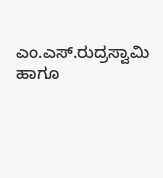ಎಂ.ಎಸ್.ರುದ್ರಸ್ವಾಮಿ ಹಾಗೂ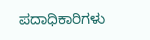ಪದಾಧಿಕಾರಿಗಳು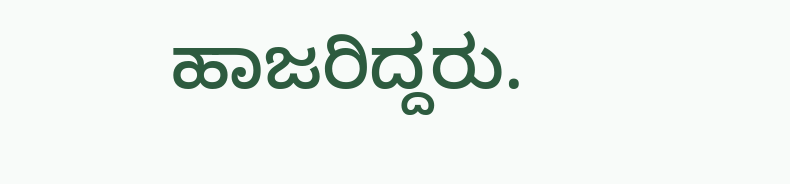ಹಾಜರಿದ್ದರು.